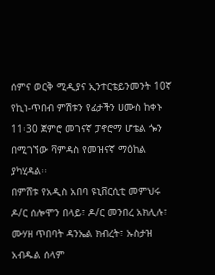ሰምና ወርቅ ሚዲያና ኢንተርቴይንመንት 10ኛ የኪነ-ጥበብ ምሽቱን የፊታችን ሀሙስ ከቀኑ 11፡30 ጀምሮ መገናኛ ፓኖሮማ ሆቴል ጐን በሚገኘው ቫምዳስ የመዝናኛ ማዕከል ያካሂዳል፡፡
በምሸቱ የአዲስ አበባ ዩኒቨርሲቲ መምህሩ ዶ/ር ሰሎሞን በላይ፣ ዶ/ር መንበረ አክሊሉ፣ ሙሃዘ ጥበባት ዳንኤል ክብረት፣ ኡስታዝ አብዱል ሰላም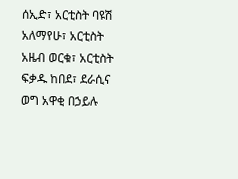ሰኢድ፣ አርቲስት ባዩሽ አለማየሁ፣ አርቲስት አዜብ ወርቁ፣ አርቲስት ፍቃዱ ከበደ፣ ደራሲና ወግ አዋቂ በኃይሉ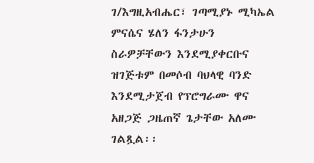ገ/እግዚአብሔር፣ ገጣሚያኑ ሚካኤል ምናሴና ሄለን ፋንታሁን ስራዎቻቸውን እንደሚያቀርቡና ዝገጅቱም በመሶብ ባህላዊ ባንድ እንደሚታጀብ የፕሮግራሙ ዋና አዘጋጅ ጋዜጠኛ ጌታቸው አለሙ ገልጿል፡፡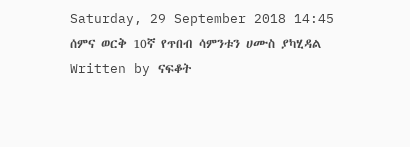Saturday, 29 September 2018 14:45
ሰምና ወርቅ 10ኛ የጥበብ ሳምንቱን ሀሙስ ያካሂዳል
Written by ናፍቆት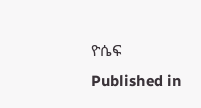ዮሴፍ
Published in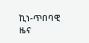ኪነ-ጥበባዊ ዜና